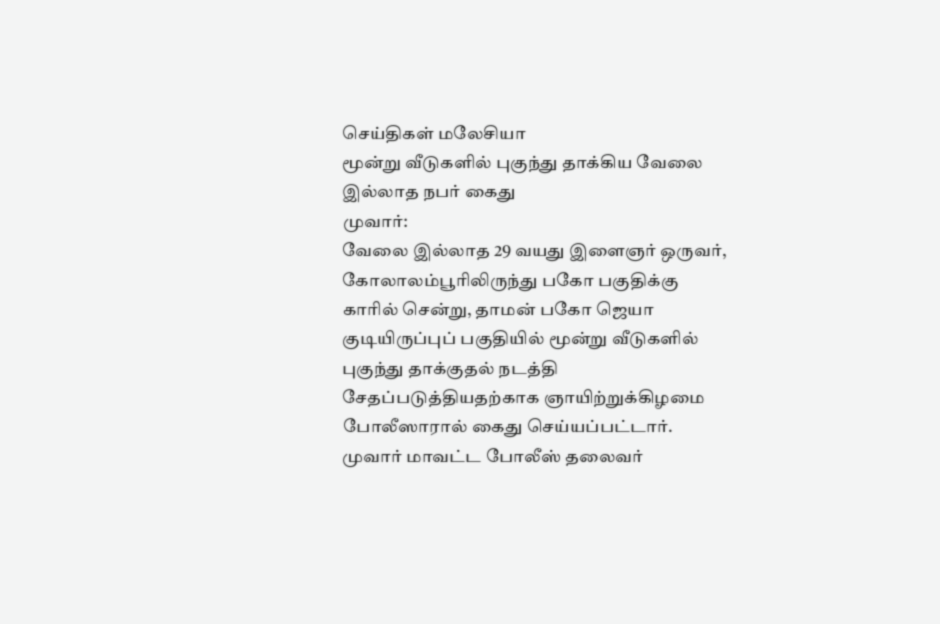செய்திகள் மலேசியா
மூன்று வீடுகளில் புகுந்து தாக்கிய வேலை இல்லாத நபர் கைது
முவார்:
வேலை இல்லாத 29 வயது இளைஞர் ஒருவர், கோலாலம்பூரிலிருந்து பகோ பகுதிக்கு காரில் சென்று, தாமன் பகோ ஜெயா குடியிருப்புப் பகுதியில் மூன்று வீடுகளில் புகுந்து தாக்குதல் நடத்தி சேதப்படுத்தியதற்காக ஞாயிற்றுக்கிழமை போலீஸாரால் கைது செய்யப்பட்டார்.
முவார் மாவட்ட போலீஸ் தலைவர்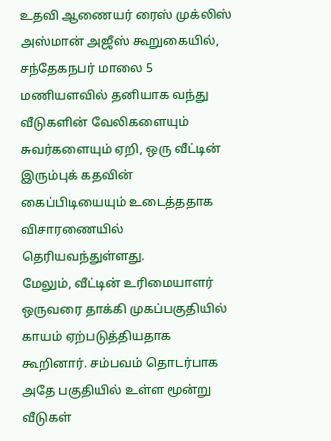உதவி ஆணையர் ரைஸ் முக்லிஸ் அஸ்மான் அஜீஸ் கூறுகையில், சந்தேகநபர் மாலை 5 மணியளவில் தனியாக வந்து வீடுகளின் வேலிகளையும் சுவர்களையும் ஏறி, ஒரு வீட்டின் இரும்புக் கதவின் கைப்பிடியையும் உடைத்ததாக விசாரணையில் தெரியவந்துள்ளது.
மேலும், வீட்டின் உரிமையாளர் ஒருவரை தாக்கி முகப்பகுதியில் காயம் ஏற்படுத்தியதாக கூறினார். சம்பவம் தொடர்பாக அதே பகுதியில் உள்ள மூன்று வீடுகள்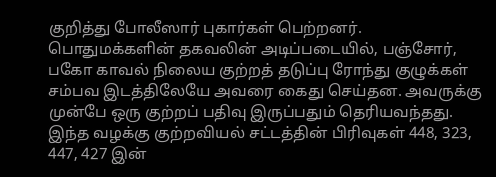குறித்து போலீஸார் புகார்கள் பெற்றனர்.
பொதுமக்களின் தகவலின் அடிப்படையில், பஞ்சோர், பகோ காவல் நிலைய குற்றத் தடுப்பு ரோந்து குழுக்கள் சம்பவ இடத்திலேயே அவரை கைது செய்தன. அவருக்கு முன்பே ஒரு குற்றப் பதிவு இருப்பதும் தெரியவந்தது.
இந்த வழக்கு குற்றவியல் சட்டத்தின் பிரிவுகள் 448, 323, 447, 427 இன்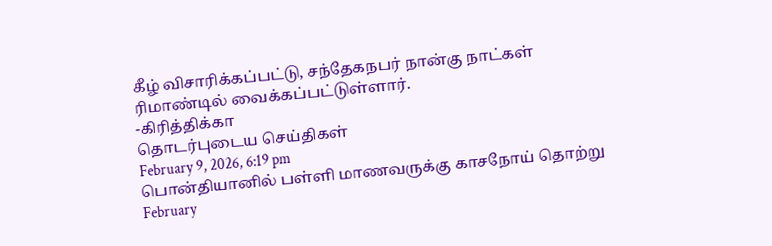கீழ் விசாரிக்கப்பட்டு, சந்தேகநபர் நான்கு நாட்கள் ரிமாண்டில் வைக்கப்பட்டுள்ளார்.
-கிரித்திக்கா
தொடர்புடைய செய்திகள்
February 9, 2026, 6:19 pm
பொன்தியானில் பள்ளி மாணவருக்கு காசநோய் தொற்று
February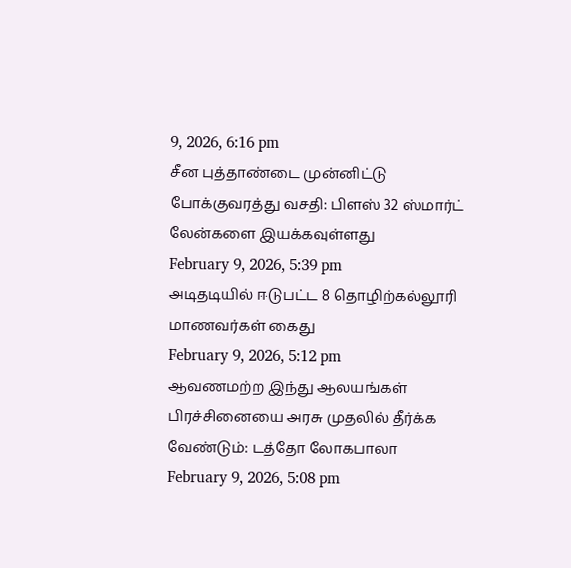9, 2026, 6:16 pm
சீன புத்தாண்டை முன்னிட்டு போக்குவரத்து வசதி: பிளஸ் 32 ஸ்மார்ட் லேன்களை இயக்கவுள்ளது
February 9, 2026, 5:39 pm
அடிதடியில் ஈடுபட்ட 8 தொழிற்கல்லூரி மாணவர்கள் கைது
February 9, 2026, 5:12 pm
ஆவணமற்ற இந்து ஆலயங்கள் பிரச்சினையை அரசு முதலில் தீர்க்க வேண்டும்: டத்தோ லோகபாலா
February 9, 2026, 5:08 pm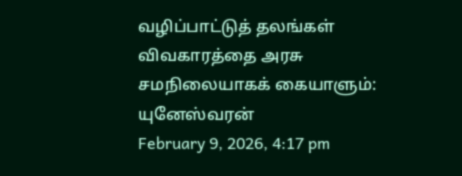வழிப்பாட்டுத் தலங்கள் விவகாரத்தை அரசு சமநிலையாகக் கையாளும்: யுனேஸ்வரன்
February 9, 2026, 4:17 pm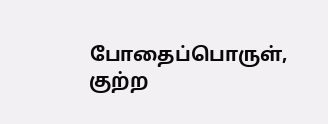போதைப்பொருள், குற்ற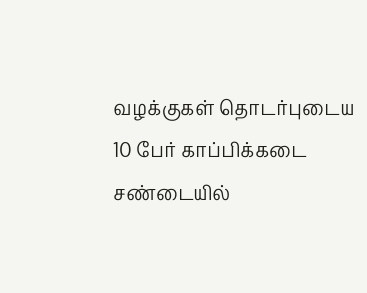வழக்குகள் தொடர்புடைய 10 பேர் காப்பிக்கடை சண்டையில்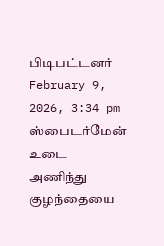பிடிபட்டனர்
February 9, 2026, 3:34 pm
ஸ்பைடர்மேன் உடை அணிந்து குழந்தையை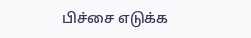பிச்சை எடுக்க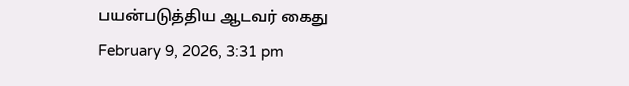பயன்படுத்திய ஆடவர் கைது
February 9, 2026, 3:31 pm